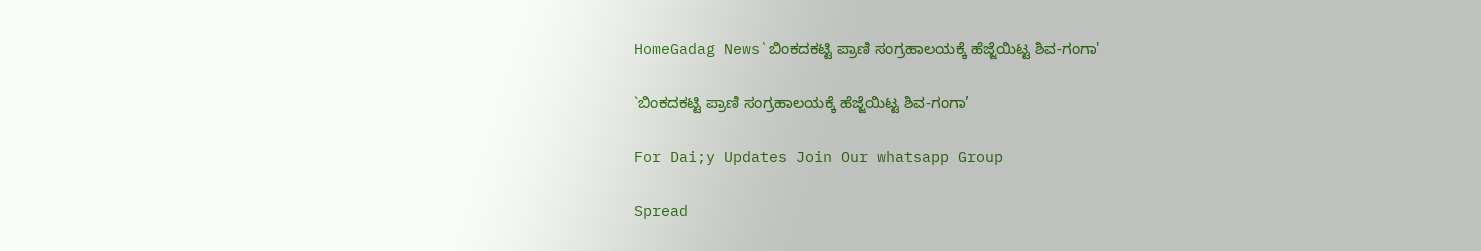HomeGadag News`ಬಿಂಕದಕಟ್ಟಿ ಪ್ರಾಣಿ ಸಂಗ್ರಹಾಲಯಕ್ಕೆ ಹೆಜ್ಜೆಯಿಟ್ಟ ಶಿವ-ಗಂಗಾ'

`ಬಿಂಕದಕಟ್ಟಿ ಪ್ರಾಣಿ ಸಂಗ್ರಹಾಲಯಕ್ಕೆ ಹೆಜ್ಜೆಯಿಟ್ಟ ಶಿವ-ಗಂಗಾ’

For Dai;y Updates Join Our whatsapp Group

Spread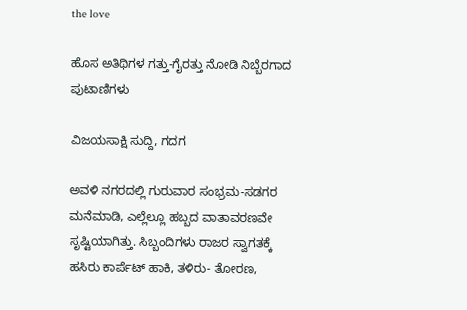the love

ಹೊಸ ಅತಿಥಿಗಳ ಗತ್ತು-ಗೈರತ್ತು ನೋಡಿ ನಿಬ್ಬೆರಗಾದ ಪುಟಾಣಿಗಳು

ವಿಜಯಸಾಕ್ಷಿ ಸುದ್ದಿ, ಗದಗ

ಅವಳಿ ನಗರದಲ್ಲಿ ಗುರುವಾರ ಸಂಭ್ರಮ-ಸಡಗರ ಮನೆಮಾಡಿ, ಎಲ್ಲೆಲ್ಲೂ ಹಬ್ಬದ ವಾತಾವರಣವೇ ಸೃಷ್ಟಿಯಾಗಿತ್ತು. ಸಿಬ್ಬಂದಿಗಳು ರಾಜರ ಸ್ವಾಗತಕ್ಕೆ ಹಸಿರು ಕಾರ್ಪೆಟ್ ಹಾಕಿ, ತಳಿರು- ತೋರಣ,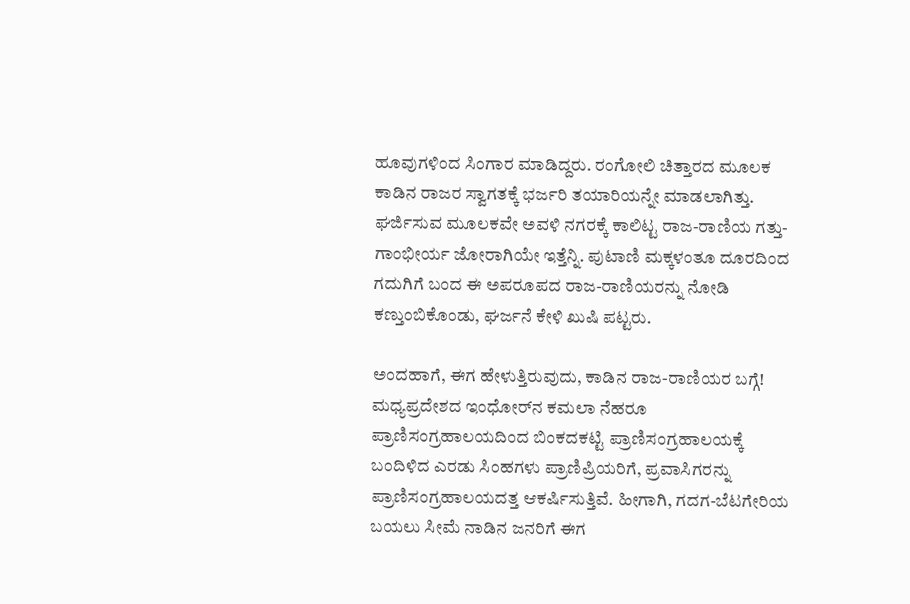ಹೂವುಗಳಿಂದ ಸಿಂಗಾರ ಮಾಡಿದ್ದರು. ರಂಗೋಲಿ ಚಿತ್ತಾರದ ಮೂಲಕ ಕಾಡಿನ ರಾಜರ ಸ್ವಾಗತಕ್ಕೆ ಭರ್ಜರಿ ತಯಾರಿಯನ್ನೇ ಮಾಡಲಾಗಿತ್ತು. ಘರ್ಜಿಸುವ ಮೂಲಕವೇ ಅವಳಿ ನಗರಕ್ಕೆ ಕಾಲಿಟ್ಟ ರಾಜ-ರಾಣಿಯ ಗತ್ತು-ಗಾಂಭೀರ್ಯ ಜೋರಾಗಿಯೇ ಇತ್ತೆನ್ನಿ. ಪುಟಾಣಿ ಮಕ್ಕಳಂತೂ ದೂರದಿಂದ ಗದುಗಿಗೆ ಬಂದ ಈ ಅಪರೂಪದ ರಾಜ-ರಾಣಿಯರನ್ನು ನೋಡಿ ಕಣ್ತುಂಬಿಕೊಂಡು, ಘರ್ಜನೆ ಕೇಳಿ ಖುಷಿ ಪಟ್ಟರು.

ಅಂದಹಾಗೆ, ಈಗ ಹೇಳುತ್ತಿರುವುದು, ಕಾಡಿನ ರಾಜ-ರಾಣಿಯರ ಬಗ್ಗೆ! ಮಧ್ಯಪ್ರದೇಶದ ಇಂಧೋರ್‌ನ ಕಮಲಾ ನೆಹರೂ ಪ್ರಾಣಿಸಂಗ್ರಹಾಲಯದಿಂದ ಬಿಂಕದಕಟ್ಟಿ ಪ್ರಾಣಿಸಂಗ್ರಹಾಲಯಕ್ಕೆ ಬಂದಿಳಿದ ಎರಡು ಸಿಂಹಗಳು ಪ್ರಾಣಿಪ್ರಿಯರಿಗೆ, ಪ್ರವಾಸಿಗರನ್ನು ಪ್ರಾಣಿಸಂಗ್ರಹಾಲಯದತ್ತ ಆಕರ್ಷಿಸುತ್ತಿವೆ. ಹೀಗಾಗಿ, ಗದಗ-ಬೆಟಗೇರಿಯ ಬಯಲು ಸೀಮೆ ನಾಡಿನ ಜನರಿಗೆ ಈಗ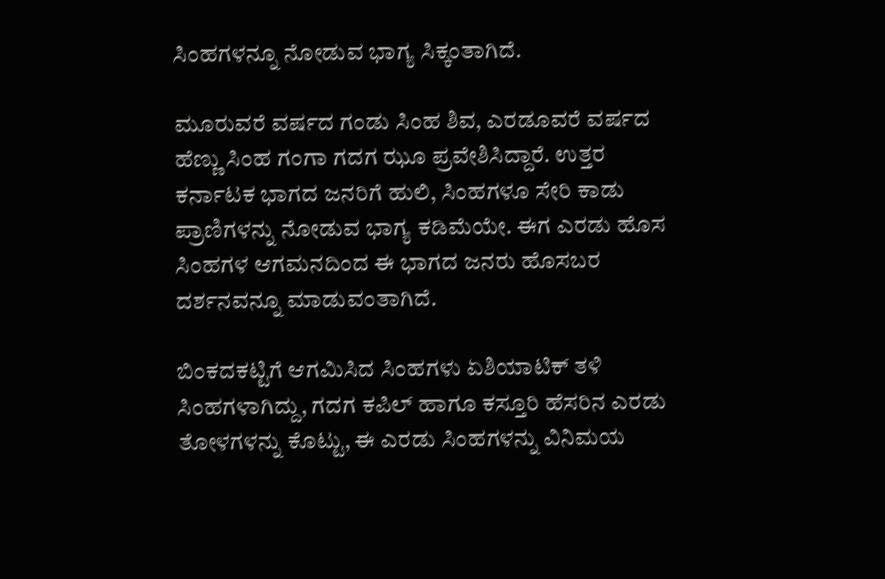ಸಿಂಹಗಳನ್ನೂ ನೋಡುವ ಭಾಗ್ಯ ಸಿಕ್ಕಂತಾಗಿದೆ.

ಮೂರುವರೆ ವರ್ಷದ ಗಂಡು ಸಿಂಹ ಶಿವ, ಎರಡೂವರೆ ವರ್ಷದ ಹೆಣ್ಣು ಸಿಂಹ ಗಂಗಾ ಗದಗ ಝೂ ಪ್ರವೇಶಿಸಿದ್ದಾರೆ. ಉತ್ತರ ಕರ್ನಾಟಕ ಭಾಗದ ಜನರಿಗೆ ಹುಲಿ, ಸಿಂಹಗಳೂ ಸೇರಿ ಕಾಡು ಪ್ರಾಣಿಗಳನ್ನು ನೋಡುವ ಭಾಗ್ಯ ಕಡಿಮೆಯೇ. ಈಗ ಎರಡು ಹೊಸ ಸಿಂಹಗಳ ಆಗಮನದಿಂದ ಈ ಭಾಗದ ಜನರು ಹೊಸಬರ ದರ್ಶನವನ್ನೂ ಮಾಡುವಂತಾಗಿದೆ.

ಬಿಂಕದಕಟ್ಟಿಗೆ ಆಗಮಿಸಿದ ಸಿಂಹಗಳು ಏಶಿಯಾಟಿಕ್ ತಳಿ ಸಿಂಹಗಳಾಗಿದ್ದು, ಗದಗ ಕಪಿಲ್ ಹಾಗೂ ಕಸ್ತೂರಿ ಹೆಸರಿನ ಎರಡು ತೋಳಗಳನ್ನು ಕೊಟ್ಟು, ಈ ಎರಡು ಸಿಂಹಗಳನ್ನು ವಿನಿಮಯ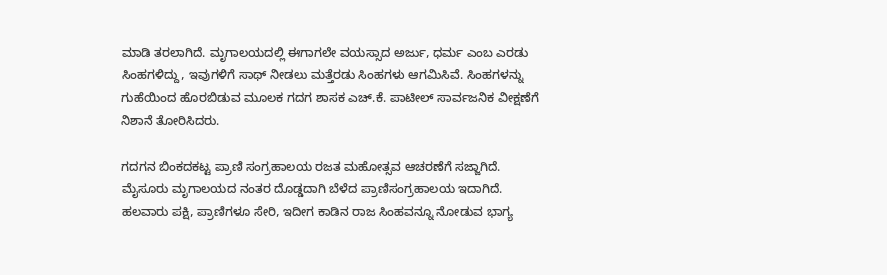ಮಾಡಿ ತರಲಾಗಿದೆ. ಮೃಗಾಲಯದಲ್ಲಿ ಈಗಾಗಲೇ ವಯಸ್ಸಾದ ಅರ್ಜು, ಧರ್ಮ ಎಂಬ ಎರಡು ಸಿಂಹಗಳಿದ್ದು, ಇವುಗಳಿಗೆ ಸಾಥ್ ನೀಡಲು ಮತ್ತೆರಡು ಸಿಂಹಗಳು ಆಗಮಿಸಿವೆ. ಸಿಂಹಗಳನ್ನು ಗುಹೆಯಿಂದ ಹೊರಬಿಡುವ ಮೂಲಕ ಗದಗ ಶಾಸಕ ಎಚ್.ಕೆ. ಪಾಟೀಲ್ ಸಾರ್ವಜನಿಕ ವೀಕ್ಷಣೆಗೆ ನಿಶಾನೆ ತೋರಿಸಿದರು.

ಗದಗನ ಬಿಂಕದಕಟ್ಟ ಪ್ರಾಣಿ ಸಂಗ್ರಹಾಲಯ ರಜತ ಮಹೋತ್ಸವ ಆಚರಣೆಗೆ ಸಜ್ಜಾಗಿದೆ. ಮೈಸೂರು ಮೃಗಾಲಯದ ನಂತರ ದೊಡ್ಡದಾಗಿ ಬೆಳೆದ ಪ್ರಾಣಿಸಂಗ್ರಹಾಲಯ ಇದಾಗಿದೆ. ಹಲವಾರು ಪಕ್ಷಿ, ಪ್ರಾಣಿಗಳೂ ಸೇರಿ, ಇದೀಗ ಕಾಡಿನ ರಾಜ ಸಿಂಹವನ್ನೂ ನೋಡುವ ಭಾಗ್ಯ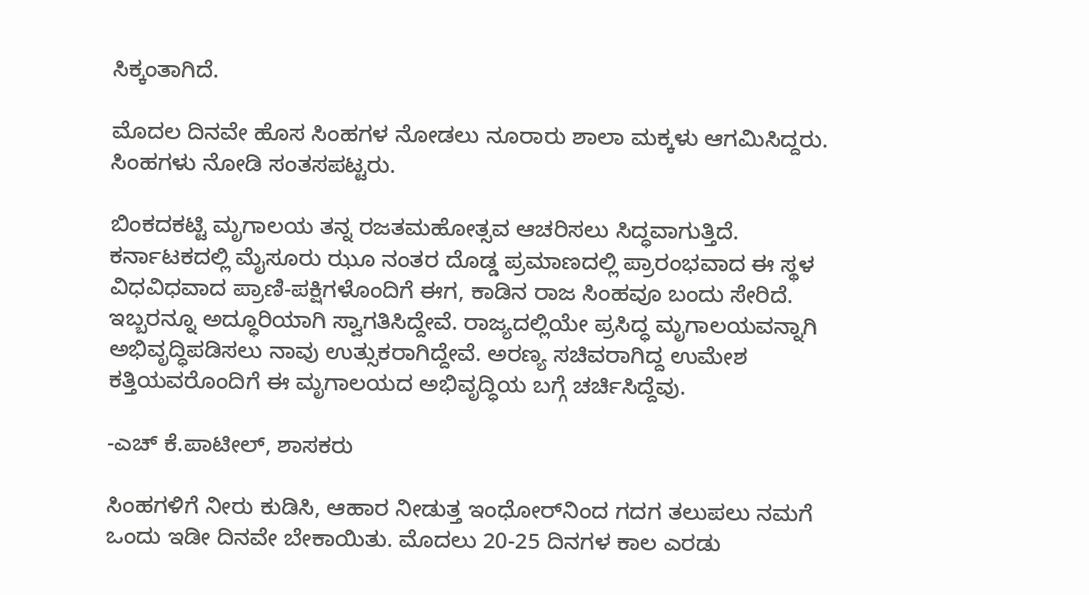ಸಿಕ್ಕಂತಾಗಿದೆ.

ಮೊದಲ ದಿನವೇ ಹೊಸ ಸಿಂಹಗಳ ನೋಡಲು ನೂರಾರು ಶಾಲಾ ಮಕ್ಕಳು ಆಗಮಿಸಿದ್ದರು. ಸಿಂಹಗಳು ನೋಡಿ ಸಂತಸಪಟ್ಟರು.

ಬಿಂಕದಕಟ್ಟಿ ಮೃಗಾಲಯ ತನ್ನ ರಜತಮಹೋತ್ಸವ ಆಚರಿಸಲು ಸಿದ್ಧವಾಗುತ್ತಿದೆ. ಕರ್ನಾಟಕದಲ್ಲಿ ಮೈಸೂರು ಝೂ ನಂತರ ದೊಡ್ಡ ಪ್ರಮಾಣದಲ್ಲಿ ಪ್ರಾರಂಭವಾದ ಈ ಸ್ಥಳ ವಿಧವಿಧವಾದ ಪ್ರಾಣಿ-ಪಕ್ಷಿಗಳೊಂದಿಗೆ ಈಗ, ಕಾಡಿನ ರಾಜ ಸಿಂಹವೂ ಬಂದು ಸೇರಿದೆ. ಇಬ್ಬರನ್ನೂ ಅದ್ಧೂರಿಯಾಗಿ ಸ್ವಾಗತಿಸಿದ್ದೇವೆ. ರಾಜ್ಯದಲ್ಲಿಯೇ ಪ್ರಸಿದ್ಧ ಮೃಗಾಲಯವನ್ನಾಗಿ ಅಭಿವೃದ್ಧಿಪಡಿಸಲು ನಾವು ಉತ್ಸುಕರಾಗಿದ್ದೇವೆ. ಅರಣ್ಯ ಸಚಿವರಾಗಿದ್ದ ಉಮೇಶ ಕತ್ತಿಯವರೊಂದಿಗೆ ಈ ಮೃಗಾಲಯದ ಅಭಿವೃದ್ಧಿಯ ಬಗ್ಗೆ ಚರ್ಚಿಸಿದ್ದೆವು.

-ಎಚ್ ಕೆ.ಪಾಟೀಲ್, ಶಾಸಕರು

ಸಿಂಹಗಳಿಗೆ ನೀರು ಕುಡಿಸಿ, ಆಹಾರ ನೀಡುತ್ತ ಇಂಧೋರ್‌ನಿಂದ ಗದಗ ತಲುಪಲು ನಮಗೆ ಒಂದು ಇಡೀ ದಿನವೇ ಬೇಕಾಯಿತು. ಮೊದಲು 20-25 ದಿನಗಳ ಕಾಲ ಎರಡು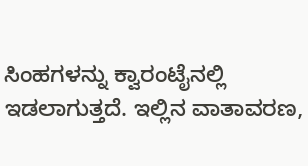ಸಿಂಹಗಳನ್ನು ಕ್ವಾರಂಟೈನಲ್ಲಿ ಇಡಲಾಗುತ್ತದೆ. ಇಲ್ಲಿನ ವಾತಾವರಣ,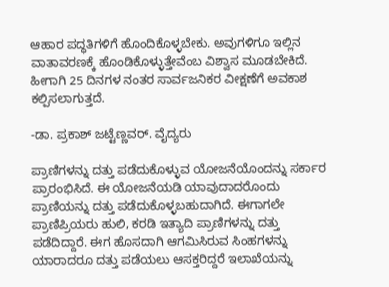ಆಹಾರ ಪದ್ಧತಿಗಳಿಗೆ ಹೊಂದಿಕೊಳ್ಳಬೇಕು. ಅವುಗಳಿಗೂ ಇಲ್ಲಿನ ವಾತಾವರಣಕ್ಕೆ ಹೊಂಡಿಕೊಳ್ಳುತ್ತೇವೆಂಬ ವಿಶ್ವಾಸ ಮೂಡಬೇಕಿದೆ. ಹೀಗಾಗಿ 25 ದಿನಗಳ ನಂತರ ಸಾರ್ವಜನಿಕರ ವೀಕ್ಷಣೆಗೆ ಅವಕಾಶ ಕಲ್ಪಿಸಲಾಗುತ್ತದೆ.

-ಡಾ. ಪ್ರಕಾಶ್ ಜಟ್ಟೆಣ್ಣವರ್. ವೈದ್ಯರು

ಪ್ರಾಣಿಗಳನ್ನು ದತ್ತು ಪಡೆದುಕೊಳ್ಳುವ ಯೋಜನೆಯೊಂದನ್ನು ಸರ್ಕಾರ ಪ್ರಾರಂಭಿಸಿದೆ. ಈ ಯೋಜನೆಯಡಿ ಯಾವುದಾದರೊಂದು ಪ್ರಾಣಿಯನ್ನು ದತ್ತು ಪಡೆದುಕೊಳ್ಳಬಹುದಾಗಿದೆ. ಈಗಾಗಲೇ ಪ್ರಾಣಿಪ್ರಿಯರು ಹುಲಿ, ಕರಡಿ ಇತ್ಯಾದಿ ಪ್ರಾಣಿಗಳನ್ನು ದತ್ತು ಪಡೆದಿದ್ದಾರೆ. ಈಗ ಹೊಸದಾಗಿ ಆಗಮಿಸಿರುವ ಸಿಂಹಗಳನ್ನು ಯಾರಾದರೂ ದತ್ತು ಪಡೆಯಲು ಆಸಕ್ತರಿದ್ದರೆ ಇಲಾಖೆಯನ್ನು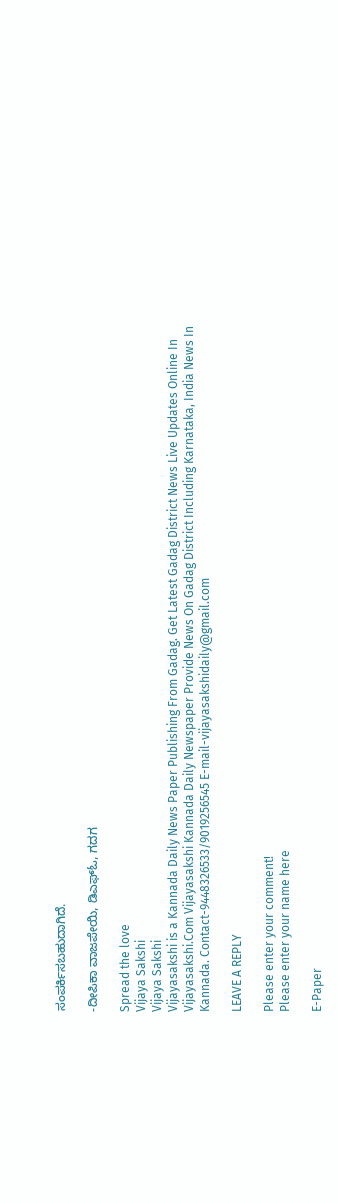ಸಂಪರ್ಕಿಸಬಹುದಾಗಿದೆ.

-ದೀಪಿಕಾ ವಾಜಪೇಯಿ, ಡಿಎಫ್ಓ, ಗದಗ

Spread the love
Vijaya Sakshi
Vijaya Sakshi
Vijayasakshi is a Kannada Daily News Paper Publishing From Gadag. Get Latest Gadag District News Live Updates Online In Vijayasakshi.Com Vijayasakshi Kannada Daily Newspaper Provide News On Gadag District Including Karnataka, India News In Kannada. Contact-9448326533/9019256545 E-mail-vijayasakshidaily@gmail.com

LEAVE A REPLY

Please enter your comment!
Please enter your name here

E-Paper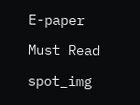E-paper

Must Read

spot_img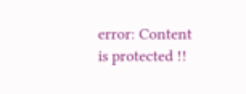error: Content is protected !!